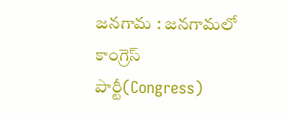జనగామ : జనగామలో కాంగ్రెస్ పార్టీ(Congress)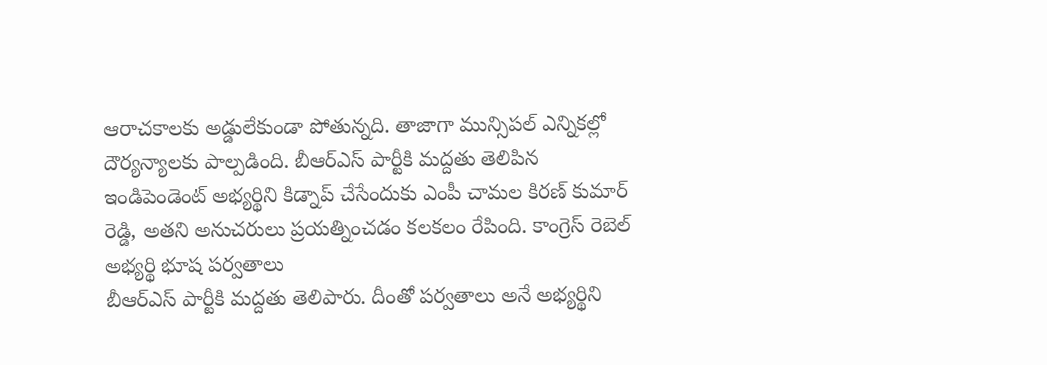ఆరాచకాలకు అడ్డులేకుండా పోతున్నది. తాజాగా మున్సిపల్ ఎన్నికల్లో దౌర్యన్యాలకు పాల్పడింది. బీఆర్ఎస్ పార్టీకి మద్దతు తెలిపిన ఇండిపెండెంట్ అభ్యర్థిని కిడ్నాప్ చేసేందుకు ఎంపీ చామల కిరణ్ కుమార్ రెడ్డి, అతని అనుచరులు ప్రయత్నించడం కలకలం రేపింది. కాంగ్రెస్ రెబెల్ అభ్యర్థి భూష పర్వతాలు
బీఆర్ఎస్ పార్టీకి మద్దతు తెలిపారు. దీంతో పర్వతాలు అనే అభ్యర్థిని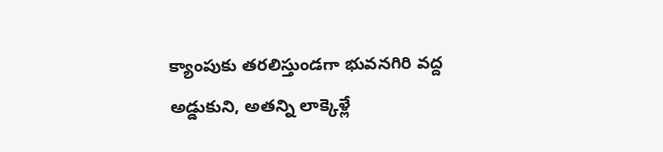క్యాంపుకు తరలిస్తుండగా భువనగిరి వద్ద అడ్డుకుని, అతన్ని లాక్కెళ్లే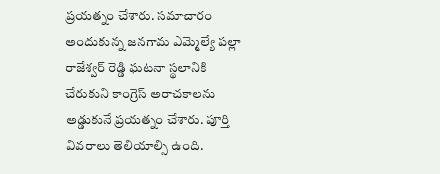ప్రయత్నం చేశారు. సమాచారం అందుకున్న జనగామ ఎమ్మెల్యే పల్లా రాజేశ్వర్ రెడ్డి ఘటనా స్థలానికి చేరుకుని కాంగ్రెస్ అరాచకాలను అడ్డుకునే ప్రయత్నం చేశారు. పూర్తి వివరాలు తెలియాల్సి ఉంది.